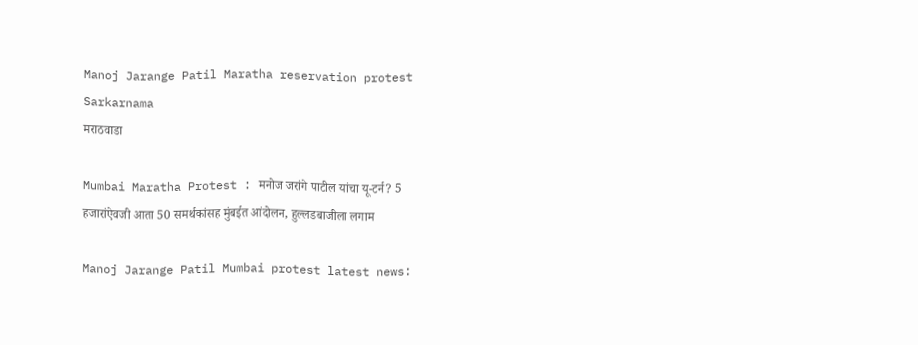Manoj Jarange Patil Maratha reservation protest Sarkarnama
मराठवाडा

Mumbai Maratha Protest : मनोज जरांगे पाटील यांचा यू-टर्न? 5 हजारांऐवजी आता 50 समर्थकांसह मुंबईत आंदोलन, हुल्लडबाजीला लगाम

Manoj Jarange Patil Mumbai protest latest news: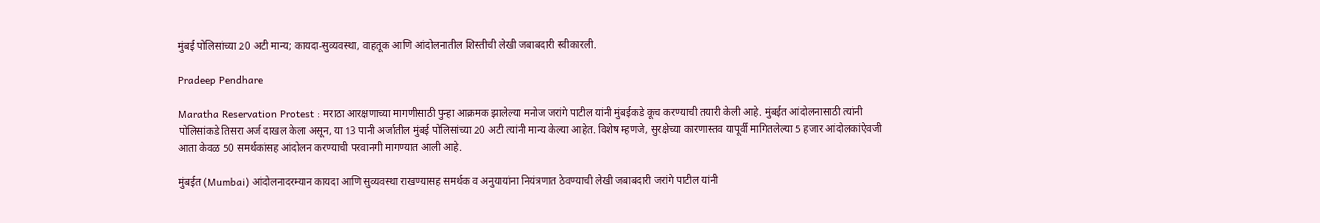मुंबई पोलिसांच्या 20 अटी मान्य; कायदा-सुव्यवस्था, वाहतूक आणि आंदोलनातील शिस्तीची लेखी जबाबदारी स्वीकारली.

Pradeep Pendhare

Maratha Reservation Protest : मराठा आरक्षणाच्या मागणीसाठी पुन्हा आक्रमक झालेल्या मनोज जरांगे पाटील यांनी मुंबईकडे कूच करण्याची तयारी केली आहे. मुंबईत आंदोलनासाठी त्यांनी पोलिसांकडे तिसरा अर्ज दाखल केला असून, या 13 पानी अर्जातील मुंबई पोलिसांच्या 20 अटी त्यांनी मान्य केल्या आहेत. विशेष म्हणजे, सुरक्षेच्या कारणास्तव यापूर्वी मागितलेल्या 5 हजार आंदोलकांऐवजी आता केवळ 50 समर्थकांसह आंदोलन करण्याची परवानगी मागण्यात आली आहे.

मुंबईत (Mumbai) आंदोलनादरम्यान कायदा आणि सुव्यवस्था राखण्यासह समर्थक व अनुयायांना नियंत्रणात ठेवण्याची लेखी जबाबदारी जरांगे पाटील यांनी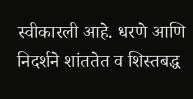स्वीकारली आहे. धरणे आणि निदर्शने शांततेत व शिस्तबद्ध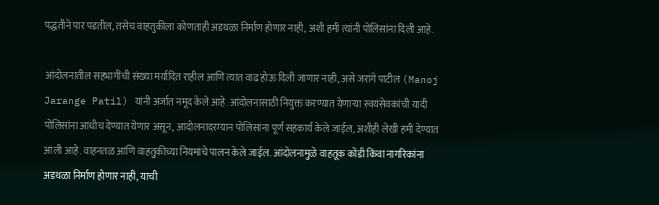पद्धतीने पार पडतील, तसेच वाहतुकीला कोणताही अडथळा निर्माण होणार नाही, अशी हमी त्यांनी पोलिसांना दिली आहे.

आंदोलनातील सहभागींची संख्या मर्यादित राहील आणि त्यात वाढ होऊ दिली जाणार नाही, असे जरांगे पाटील (Manoj Jarange Patil) यांनी अर्जात नमूद केले आहे. आंदोलनासाठी नियुक्त करण्यात येणाऱ्या स्वयंसेवकांची यादी पोलिसांना आधीच देण्यात येणार असून, आंदोलनादरम्यान पोलिसांना पूर्ण सहकार्य केले जाईल, अशीही लेखी हमी देण्यात आली आहे. वाहनतळ आणि वाहतुकीच्या नियमांचे पालन केले जाईल. आंदोलनामुळे वाहतूक कोंडी किंवा नागरिकांना अडथळा निर्माण होणार नाही, याची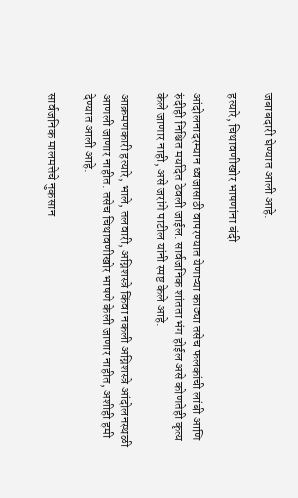जबाबदारी घेण्यात आली आहे.

हत्यारे, चिथावणीखोर भाषणांना बंदी

आंदोलनादरम्यान ध्वजासाठी वापरण्यात येणाऱ्या काठ्या तसेच फलकांची लांबी आणि रुंदीही निश्चित मर्यादेत ठेवली जाईल. सार्वजनिक शांतता भंग होईल असे कोणतेही कृत्य केले जाणार नाही, असे जरांगे पाटील यांनी स्पष्ट केले आहे.

आक्रमणकारी हत्यारे, भाले, तलवारी, अग्निशस्त्रे किंवा नकली अग्निशस्त्रे आंदोलनस्थळी आणली जाणार नाहीत. तसेच चिथावणीखोर भाषणे केली जाणार नाहीत, अशीही हमी देण्यात आली आहे.

सार्वजनिक मालमत्तेचे नुकसान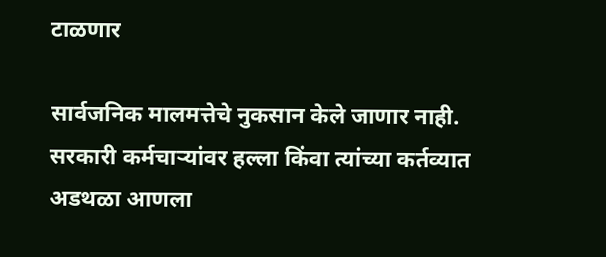टाळणार

सार्वजनिक मालमत्तेचे नुकसान केले जाणार नाही. सरकारी कर्मचाऱ्यांवर हल्ला किंवा त्यांच्या कर्तव्यात अडथळा आणला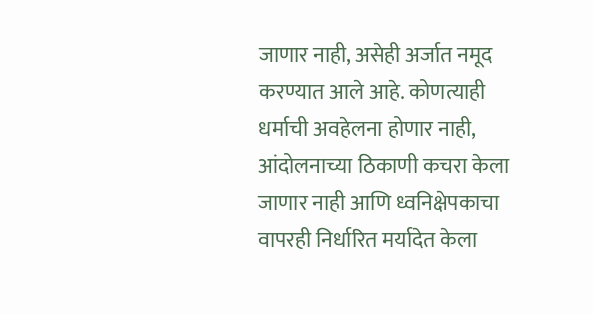जाणार नाही, असेही अर्जात नमूद करण्यात आले आहे. कोणत्याही धर्माची अवहेलना होणार नाही, आंदोलनाच्या ठिकाणी कचरा केला जाणार नाही आणि ध्वनिक्षेपकाचा वापरही निर्धारित मर्यादेत केला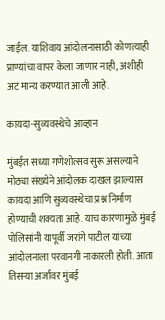जाईल. याशिवाय आंदोलनासाठी कोणत्याही प्राण्यांचा वापर केला जाणार नाही, अशीही अट मान्य करण्यात आली आहे.

कायदा-सुव्यवस्थेचे आव्हान

मुंबईत सध्या गणेशोत्सव सुरू असल्याने मोठ्या संख्येने आंदोलक दाखल झाल्यास कायदा आणि सुव्यवस्थेचा प्रश्न निर्माण होण्याची शक्यता आहे. याच कारणामुळे मुंबई पोलिसांनी यापूर्वी जरांगे पाटील यांच्या आंदोलनाला परवानगी नाकारली होती. आता तिसऱ्या अर्जावर मुंबई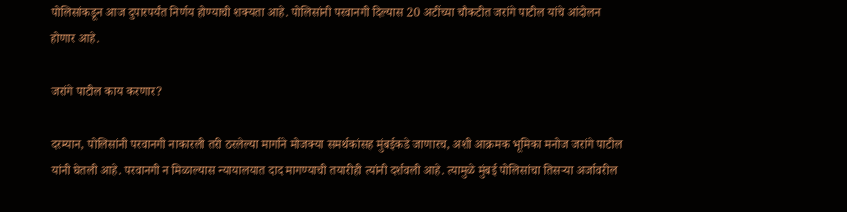पोलिसांकडून आज दुपारपर्यंत निर्णय होण्याची शक्यता आहे. पोलिसांनी परवानगी दिल्यास 20 अटींच्या चौकटीत जरांगे पाटील यांचे आंदोलन होणार आहे.

जरांगे पाटील काय करणार?

दरम्यान, पोलिसांनी परवानगी नाकारली तरी ठरलेल्या मार्गाने मोजक्या समर्थकांसह मुंबईकडे जाणारच, अशी आक्रमक भूमिका मनोज जरांगे पाटील यांनी घेतली आहे. परवानगी न मिळाल्यास न्यायालयात दाद मागण्याची तयारीही त्यांनी दर्शवली आहे. त्यामुळे मुंबई पोलिसांचा तिसऱ्या अर्जावरील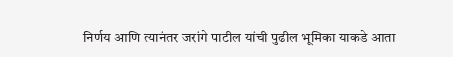निर्णय आणि त्यानंतर जरांगे पाटील यांची पुढील भूमिका याकडे आता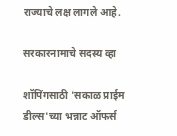राज्याचे लक्ष लागले आहे.

सरकारनामाचे सदस्य व्हा

शॉपिंगसाठी 'सकाळ प्राईम डील्स'च्या भन्नाट ऑफर्स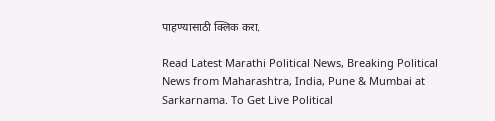पाहण्यासाठी क्लिक करा.

Read Latest Marathi Political News, Breaking Political News from Maharashtra, India, Pune & Mumbai at Sarkarnama. To Get Live Political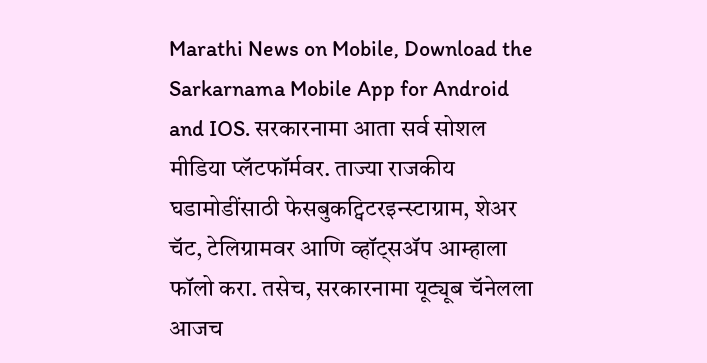Marathi News on Mobile, Download the Sarkarnama Mobile App for Android and IOS. सरकारनामा आता सर्व सोशल मीडिया प्लॅटफॉर्मवर. ताज्या राजकीय घडामोडींसाठी फेसबुकट्विटरइन्स्टाग्राम, शेअर चॅट, टेलिग्रामवर आणि व्हॉट्सॲप आम्हाला फॉलो करा. तसेच, सरकारनामा यूट्यूब चॅनेलला आजच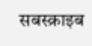सबस्क्राइब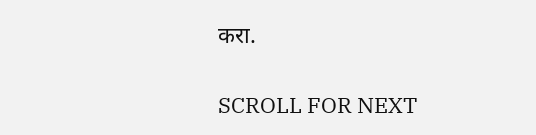करा.

SCROLL FOR NEXT